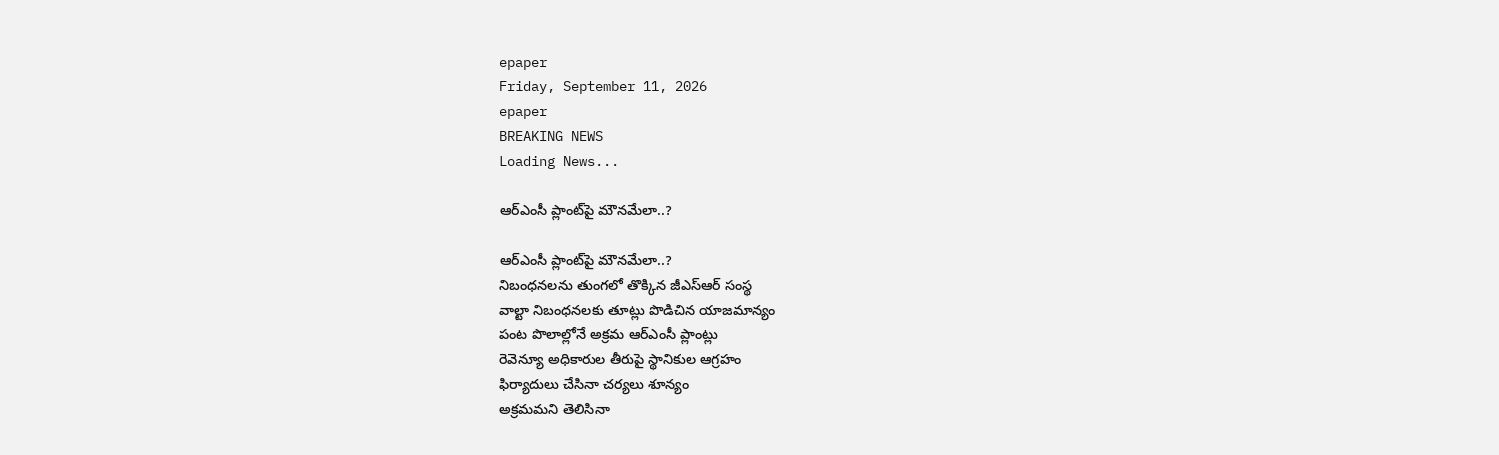epaper
Friday, September 11, 2026
epaper
BREAKING NEWS
Loading News...

ఆర్ఎంసీ ప్లాంట్‌పై మౌన‌మేలా..?

ఆర్ఎంసీ ప్లాంట్‌పై మౌన‌మేలా..?
నిబంధనలను తుంగలో తొక్కిన జీఎస్‌ఆర్ సంస్థ
వాల్టా నిబంధనలకు తూట్లు పొడిచిన యాజమాన్యం
పంట పొలాల్లోనే అక్రమ ఆర్ఎంసీ ప్లాంట్లు
రెవెన్యూ అధికారుల తీరుపై స్థానికుల ఆగ్రహం
ఫిర్యాదులు చేసినా చర్యలు శూన్యం
అక్ర‌మ‌మ‌ని తెలిసినా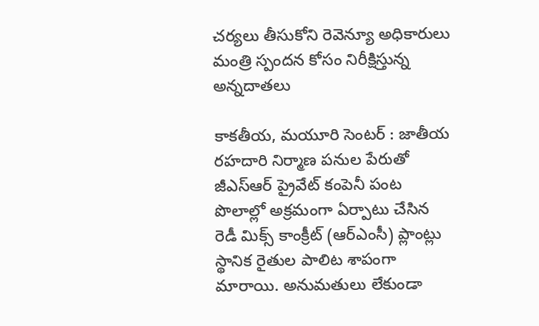చ‌ర్య‌లు తీసుకోని రెవెన్యూ అధికారులు
మంత్రి స్పందన కోసం నిరీక్షిస్తున్న అన్నదాతలు

కాకతీయ, మయూరి సెంటర్ : జాతీయ రహదారి నిర్మాణ పనుల పేరుతో జీఎస్‌ఆర్ ప్రైవేట్ కంపెనీ పంట పొలాల్లో అక్రమంగా ఏర్పాటు చేసిన రెడీ మిక్స్ కాంక్రీట్ (ఆర్ఎంసీ) ప్లాంట్లు స్థానిక రైతుల పాలిట శాపంగా మారాయి. అనుమతులు లేకుండా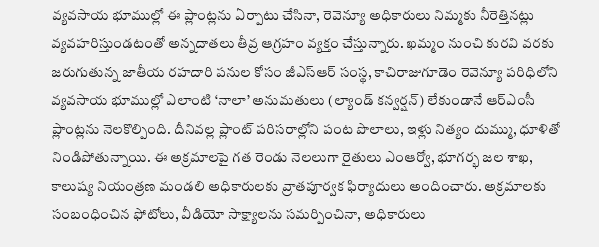వ్యవసాయ భూముల్లో ఈ ప్లాంట్లను ఏర్పాటు చేసినా, రెవెన్యూ అధికారులు నిమ్మకు నీరెత్తినట్లు వ్యవహరిస్తుండటంతో అన్నదాతలు తీవ్ర ఆగ్రహం వ్యక్తం చేస్తున్నారు. ఖమ్మం నుంచి కురవి వరకు జరుగుతున్న జాతీయ రహదారి పనుల కోసం జీఎస్‌ఆర్ సంస్థ, కాచిరాజుగూడెం రెవెన్యూ పరిధిలోని వ్యవసాయ భూముల్లో ఎలాంటి ‘నాలా’ అనుమతులు (ల్యాండ్ కన్వర్షన్) లేకుండానే ఆర్ఎంసీ ప్లాంట్లను నెలకొల్పింది. దీనివల్ల ప్లాంట్ పరిసరాల్లోని పంట పొలాలు, ఇళ్లు నిత్యం దుమ్ము, ధూళితో నిండిపోతున్నాయి. ఈ అక్రమాలపై గత రెండు నెలలుగా రైతులు ఎంఆర్వో, భూగర్భ జల శాఖ, కాలుష్య నియంత్రణ మండలి అధికారులకు వ్రాతపూర్వక ఫిర్యాదులు అందించారు. అక్రమాలకు సంబంధించిన ఫోటోలు, వీడియో సాక్ష్యాలను సమర్పించినా, అధికారులు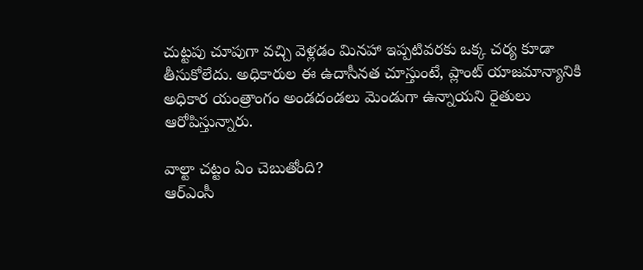చుట్టపు చూపుగా వచ్చి వెళ్లడం మినహా ఇప్పటివరకు ఒక్క చర్య కూడా తీసుకోలేదు. అధికారుల ఈ ఉదాసీనత చూస్తుంటే, ప్లాంట్ యాజమాన్యానికి అధికార యంత్రాంగం అండదండలు మెండుగా ఉన్నాయని రైతులు ఆరోపిస్తున్నారు.

వాల్టా చట్టం ఏం చెబుతోంది?
ఆర్ఎంసీ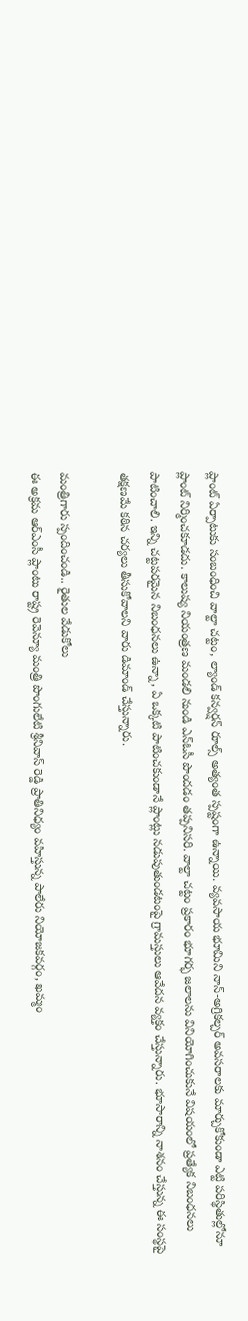ప్లాంట్ ఏర్పాటుకు సంబంధించి వాల్టా చట్టం, ల్యాండ్ కన్వర్షన్ రూల్స్ అత్యంత స్పష్టంగా ఉన్నాయి. వ్యవసాయ భూమిని నాన్-అగ్రికల్చర్ అవసరాలకు మార్చుకోకుండా ఎట్టి పరిస్థితుల్లోనూ ప్లాంట్ నిర్మించకూడదు. కాలుష్య నియంత్రణ మండలి నుండి ఎన్ఓసీ పొందడం తప్పనిసరి. వాల్టా చట్టం ప్రకారం భూగర్భ జలాలను వినియోగించుకునే విషయంలో ప్రత్యేక నిబంధనలు పాటించాలి. ఇన్ని చట్టపరమైన నిబంధనలు ఉన్నా, ఏ ఒక్కటి పాటించకుండానే ప్లాంట్లు నడుపుతుండటంపై గ్రామస్తులు ఆవేదన వ్యక్తం చేస్తున్నారు. భూసారాన్ని నాశనం చేస్తున్న ఈ సంస్థపై తక్షణమే కఠిన చర్యలు తీసుకోవాలని వారు డిమాండ్ చేస్తున్నారు.

మంత్రిగారు స్పందించండి.. రైతుల వేడుకోలు
ఈ అక్రమ ఆర్ఎంసీ ప్లాంటు రాష్ట్ర రెవెన్యూ మంత్రి పొంగులేటి శ్రీనివాస్ రెడ్డి ప్రాతినిధ్యం వహిస్తున్న పాలేరు నియోజకవర్గం, ఖమ్మం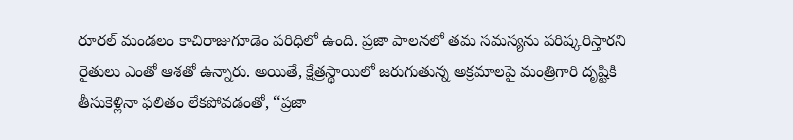రూరల్ మండలం కాచిరాజుగూడెం పరిధిలో ఉంది. ప్రజా పాలనలో తమ సమస్యను పరిష్కరిస్తారని రైతులు ఎంతో ఆశతో ఉన్నారు. అయితే, క్షేత్రస్థాయిలో జరుగుతున్న అక్రమాలపై మంత్రిగారి దృష్టికి తీసుకెళ్లినా ఫలితం లేకపోవడంతో, “ప్రజా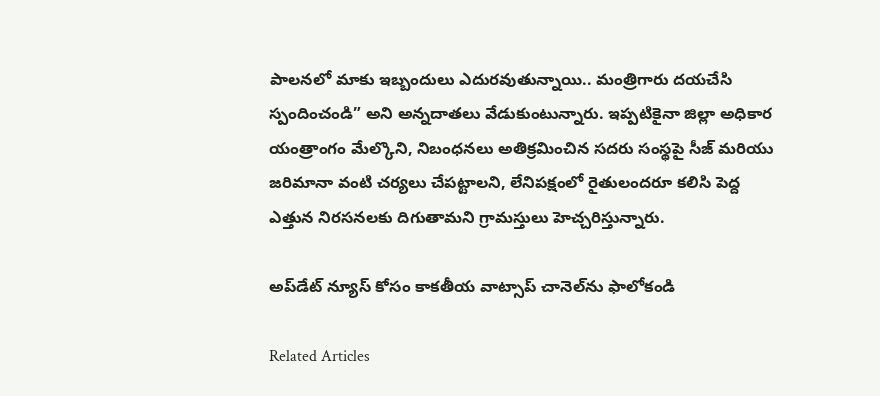పాలనలో మాకు ఇబ్బందులు ఎదురవుతున్నాయి.. మంత్రిగారు దయచేసి స్పందించండి” అని అన్నదాతలు వేడుకుంటున్నారు. ఇప్పటికైనా జిల్లా అధికార యంత్రాంగం మేల్కొని, నిబంధనలు అతిక్రమించిన సదరు సంస్థపై సీజ్ మరియు జరిమానా వంటి చర్యలు చేపట్టాలని, లేనిపక్షంలో రైతులందరూ కలిసి పెద్ద ఎత్తున నిరసనలకు దిగుతామని గ్రామస్తులు హెచ్చరిస్తున్నారు.

అప్‌డేట్ న్యూస్ కోసం కాక‌తీయ వాట్సాప్ చానెల్‌ను ఫాలోకండి

Related Articles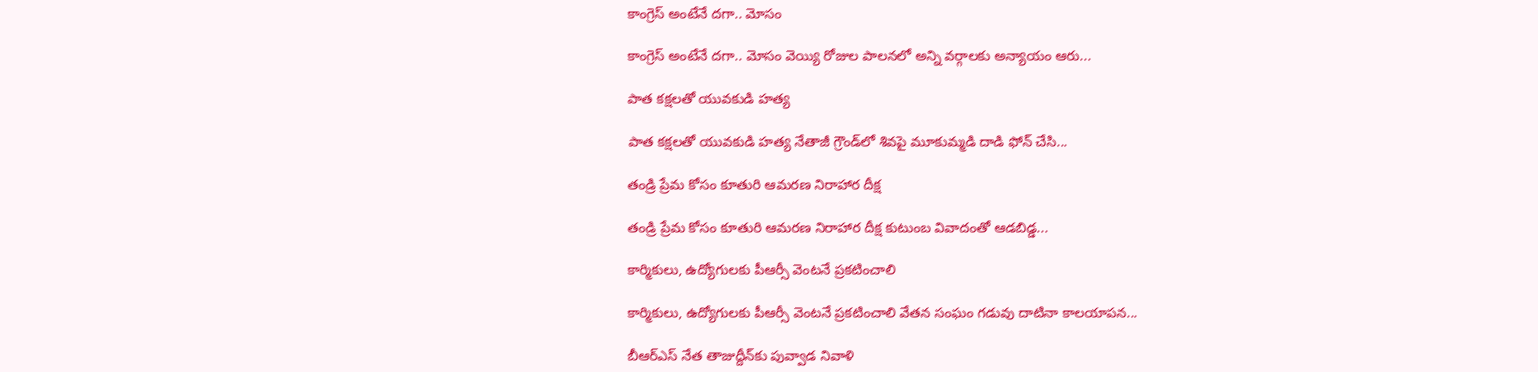కాంగ్రెస్ అంటేనే దగా.. మోసం

కాంగ్రెస్ అంటేనే దగా.. మోసం వెయ్యి రోజుల పాలనలో అన్ని వర్గాలకు అన్యాయం ఆరు...

పాత కక్షలతో యువకుడి హత్య

పాత కక్షలతో యువకుడి హత్య నేతాజీ గ్రౌండ్‌లో శివపై మూకుమ్మడి దాడి ఫోన్‌ చేసి...

తండ్రి ప్రేమ కోసం కూతురి ఆమరణ నిరాహార దీక్ష

తండ్రి ప్రేమ కోసం కూతురి ఆమరణ నిరాహార దీక్ష కుటుంబ వివాదంతో ఆడబిడ్డ...

కార్మికులు, ఉద్యోగులకు పీఆర్సీ వెంటనే ప్రకటించాలి

కార్మికులు, ఉద్యోగులకు పీఆర్సీ వెంటనే ప్రకటించాలి వేతన సంఘం గడువు దాటినా కాలయాపన...

బీఆర్ఎస్‌ నేత తాజుద్దీన్‌కు పువ్వాడ నివాళి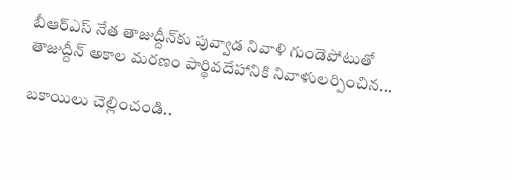బీఆర్ఎస్‌ నేత తాజుద్దీన్‌కు పువ్వాడ నివాళి గుండెపోటుతో తాజుద్దీన్‌ అకాల మ‌ర‌ణం పార్థివదేహానికి నివాళులర్పించిన...

బకాయిలు చెల్లించండి..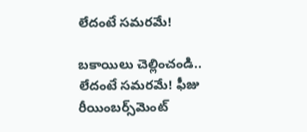లేదంటే సమరమే!

బకాయిలు చెల్లించండి.. లేదంటే సమరమే! ఫీజు రీయింబర్స్‌మెంట్‌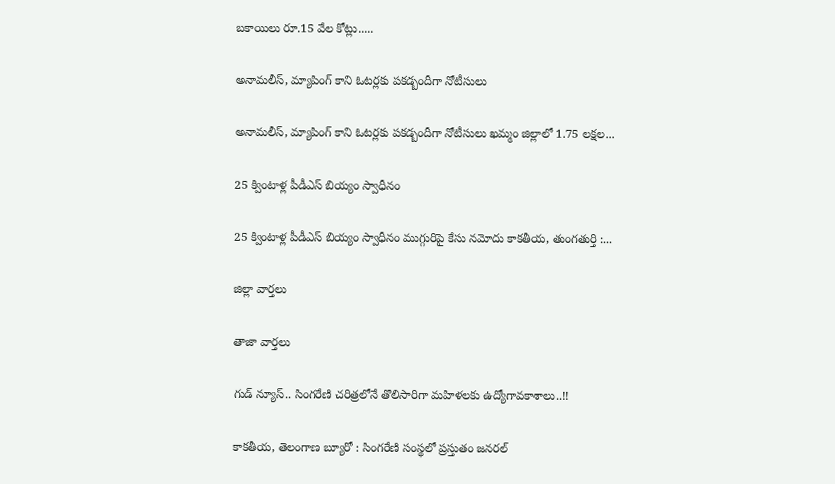బకాయిలు రూ.15 వేల కోట్లు.....

అనామలీస్‌, మ్యాపింగ్‌ కాని ఓటర్లకు ప‌క‌డ్బందీగా నోటీసులు

అనామలీస్‌, మ్యాపింగ్‌ కాని ఓటర్లకు ప‌క‌డ్బందీగా నోటీసులు ఖమ్మం జిల్లాలో 1.75 లక్షల...

25 క్వింటాళ్ల పీడీఎస్‌ బియ్యం స్వాధీనం

25 క్వింటాళ్ల పీడీఎస్‌ బియ్యం స్వాధీనం ముగ్గురిపై కేసు నమోదు కాకతీయ, తుంగతుర్తి :...

జిల్లా వార్త‌లు

తాజా వార్త‌లు

గుడ్ న్యూస్.. సింగరేణి చరిత్రలోనే తొలిసారిగా మ‌హిళ‌ల‌కు ఉద్యోగావ‌కాశాలు..!!

కాక‌తీయ‌, తెలంగాణ బ్యూరో : సింగరేణి సంస్థలో ప్రస్తుతం జనరల్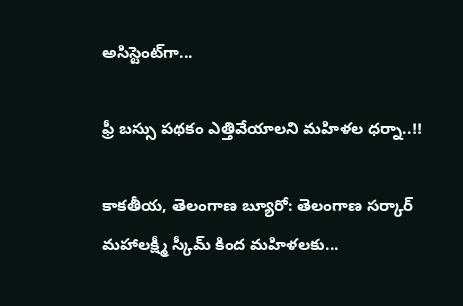అసిస్టెంట్‌గా...

ఫ్రీ బస్సు పథకం ఎత్తివేయాలని మహిళల ధర్నా..!!

కాకతీయ, తెలంగాణ బ్యూరో: తెలంగాణ సర్కార్ మహాలక్ష్మీ స్కీమ్ కింద మహిళలకు...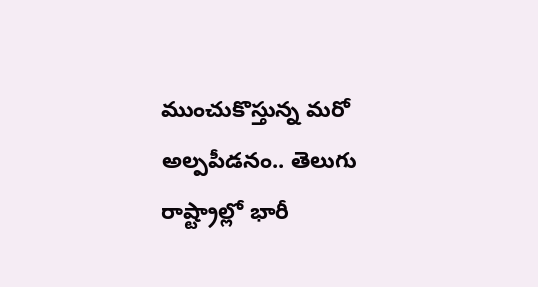ముంచుకొస్తున్న మరో అల్పపీడనం.. తెలుగు రాష్ట్రాల్లో భారీ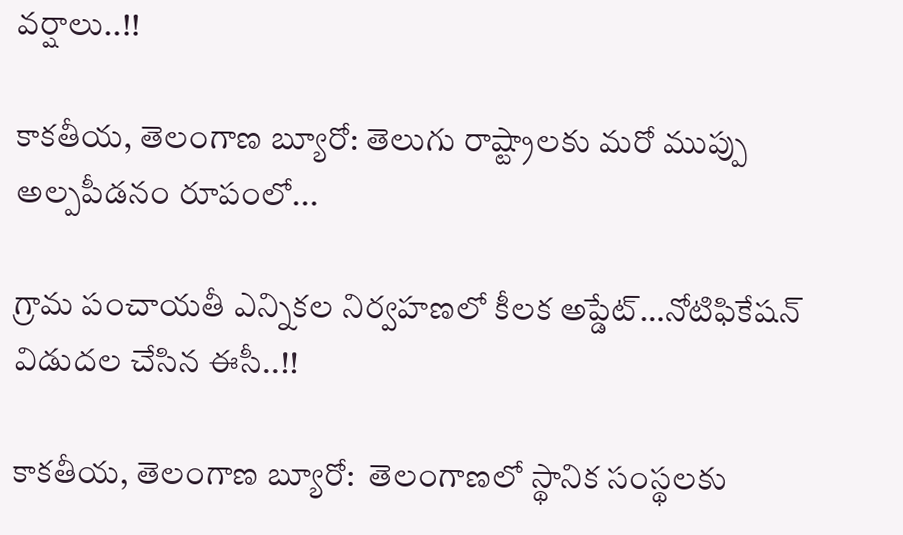వర్షాలు..!!

కాకతీయ, తెలంగాణ బ్యూరో: తెలుగు రాష్ట్రాలకు మరో ముప్పు అల్పపీడనం రూపంలో...

గ్రామ పంచాయ‌తీ ఎన్నిక‌ల నిర్వ‌హ‌ణ‌లో కీల‌క అప్డేట్‌…నోటిఫికేషన్ విడుదల చేసిన ఈసీ..!!

కాకతీయ, తెలంగాణ బ్యూరో:  తెలంగాణలో స్థానిక సంస్థలకు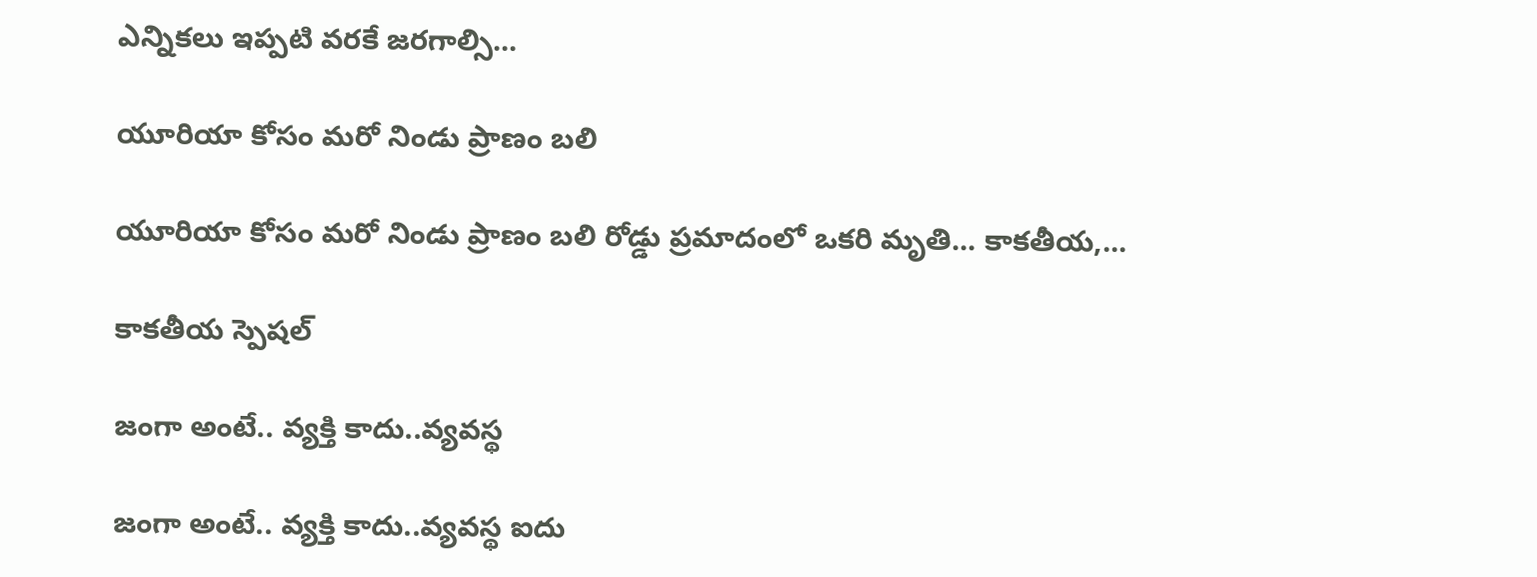ఎన్నికలు ఇప్పటి వరకే జరగాల్సి...

యూరియా కోసం మరో నిండు ప్రాణం బలి

యూరియా కోసం మరో నిండు ప్రాణం బలి రోడ్డు ప్రమాదంలో ఒకరి మృతి... కాకతీయ,...

కాక‌తీయ స్పెష‌ల్‌

జంగా అంటే.. వ్య‌క్తి కాదు..వ్య‌వస్థ‌

జంగా అంటే.. వ్య‌క్తి కాదు..వ్య‌వస్థ‌ ఐదు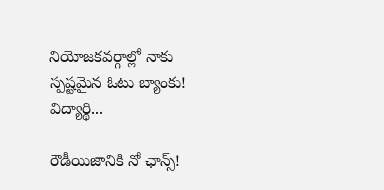నియోజ‌క‌వ‌ర్గాల్లో నాకు స్ప‌ష్ట‌మైన ఓటు బ్యాంకు! విద్యార్థి...

రౌడీయిజానికి నో ఛాన్స్‌!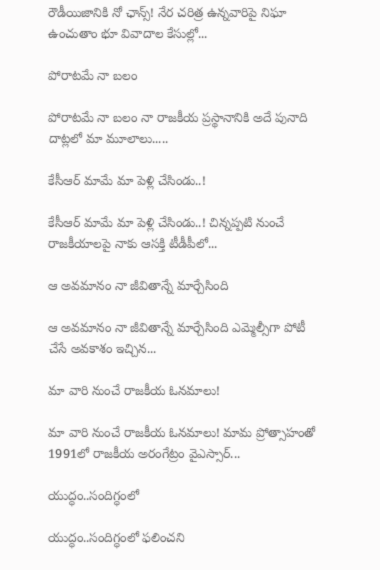రౌడీయిజానికి నో ఛాన్స్‌! నేర చరిత్ర ఉన్న‌వారిపై నిఘా ఉంచుతాం భూ వివాదాల కేసుల్లో...

పోరాటమే నా బలం

పోరాటమే నా బలం నా రాజకీయ ప్రస్థానానికి అదే పునాది దాట్లలో మా మూలాలు.....

కేసీఆర్‌ మామే మా పెళ్లి చేసిండు..!

కేసీఆర్‌ మామే మా పెళ్లి చేసిండు..! చిన్నప్ప‌టి నుంచే రాజకీయాలపై నాకు ఆసక్తి టీడీపీలో...

ఆ అవమానం నా జీవితాన్నే మార్చేసింది

ఆ అవమానం నా జీవితాన్నే మార్చేసింది ఎమ్మెల్సీగా పోటీ చేసే అవ‌కాశం ఇచ్చిన...

మా వారి నుంచే రాజకీయ ఓనమాలు!

మా వారి నుంచే రాజకీయ ఓనమాలు! మామ ప్రోత్సాహంతో 1991లో రాజకీయ అరంగేట్రం వైఎస్సార్‌...

యుద్ధం..సందిగ్ధంలో

యుద్ధం..సందిగ్ధంలో ఫ‌లించని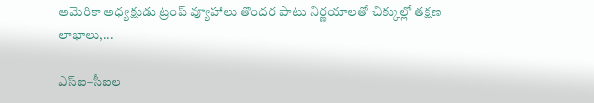అమెరికా అధ్య‌క్షుడు ట్రంప్ వ్యూహాలు తొంద‌ర పాటు నిర్ణ‌యాల‌తో చిక్కుల్లో తక్షణ లాభాలు,...

ఎస్ఐ–సీఐల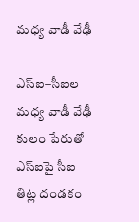మ‌ధ్య వాడీ వేఢీ

ఎస్ఐ–సీఐల మ‌ధ్య వాడీ వేఢీ కులం పేరుతో ఎస్ఐపై సీఐ తిట్ల దండ‌కం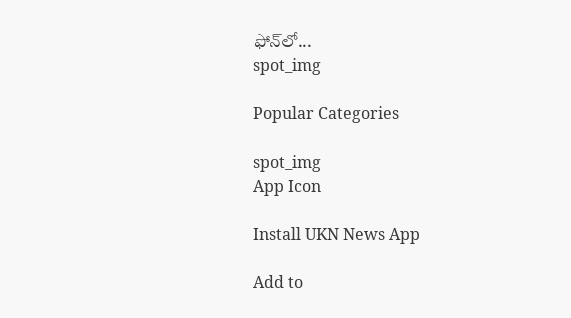ఫోన్‌లో...
spot_img

Popular Categories

spot_img
App Icon

Install UKN News App

Add to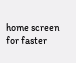home screen for faster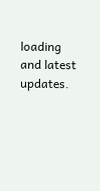loading and latest updates.